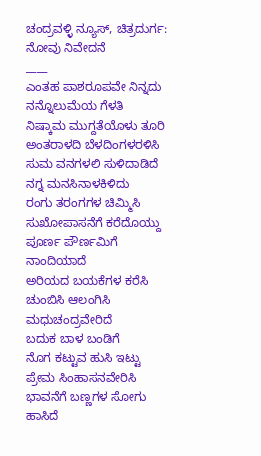ಚಂದ್ರವಳ್ಳಿ ನ್ಯೂಸ್, ಚಿತ್ರದುರ್ಗ:
ನೋವು ನಿವೇದನೆ
____
ಎಂತಹ ಪಾಶರೂಪವೇ ನಿನ್ನದು
ನನ್ನೊಲುಮೆಯ ಗೆಳತಿ
ನಿಷ್ಕಾಮ ಮುಗ್ದತೆಯೊಳು ತೂರಿ
ಅಂತರಾಳದಿ ಬೆಳದಿಂಗಳರಳಿಸಿ
ಸುಮ ವನಗಳಲಿ ಸುಳಿದಾಡಿದೆ
ನಗ್ನ ಮನಸಿನಾಳಕಿಳಿದು
ರಂಗು ತರಂಗಗಳ ಚಿಮ್ಮಿಸಿ
ಸುಖೋಪಾಸನೆಗೆ ಕರೆದೊಯ್ದು
ಪೂರ್ಣ ಪೌರ್ಣಮಿಗೆ ನಾಂದಿಯಾದೆ
ಅರಿಯದ ಬಯಕೆಗಳ ಕರೆಸಿ
ಚುಂಬಿಸಿ ಆಲಂಗಿಸಿ ಮಧುಚಂದ್ರವೇರಿದೆ
ಬದುಕ ಬಾಳ ಬಂಡಿಗೆ
ನೊಗ ಕಟ್ಟುವ ಹುಸಿ ಇಟ್ಟು
ಪ್ರೇಮ ಸಿಂಹಾಸನವೇರಿಸಿ
ಭಾವನೆಗೆ ಬಣ್ಣಗಳ ಸೋಗು ಹಾಸಿದೆ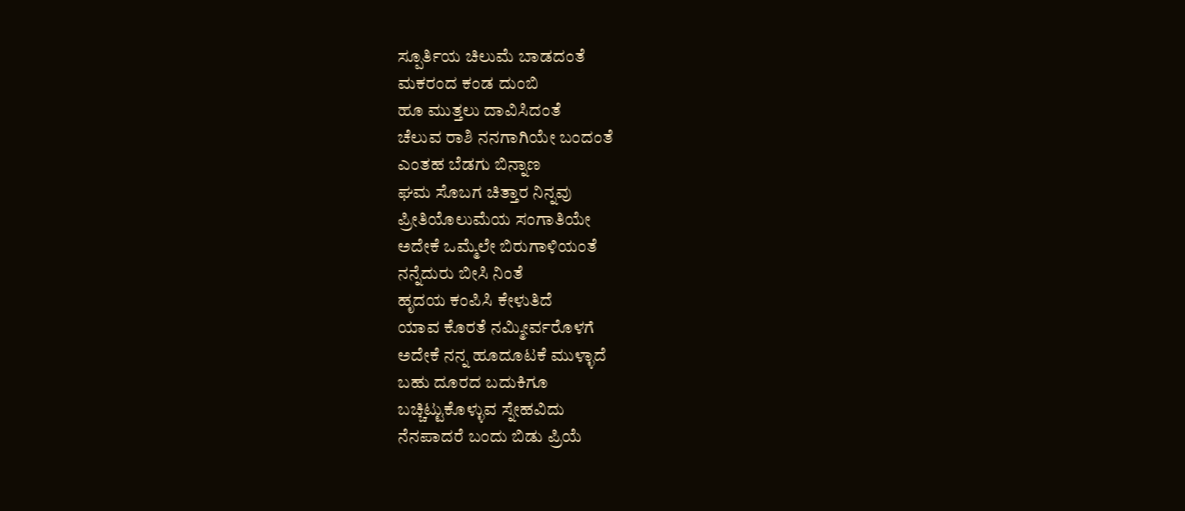ಸ್ಪೂರ್ತಿಯ ಚಿಲುಮೆ ಬಾಡದಂತೆ
ಮಕರಂದ ಕಂಡ ದುಂಬಿ
ಹೂ ಮುತ್ತಲು ದಾವಿಸಿದಂತೆ
ಚೆಲುವ ರಾಶಿ ನನಗಾಗಿಯೇ ಬಂದಂತೆ
ಎಂತಹ ಬೆಡಗು ಬಿನ್ನಾಣ
ಘಮ ಸೊಬಗ ಚಿತ್ತಾರ ನಿನ್ನವು
ಪ್ರೀತಿಯೊಲುಮೆಯ ಸಂಗಾತಿಯೇ
ಅದೇಕೆ ಒಮ್ಮೆಲೇ ಬಿರುಗಾಳಿಯಂತೆ
ನನ್ನೆದುರು ಬೀಸಿ ನಿಂತೆ
ಹೃದಯ ಕಂಪಿಸಿ ಕೇಳುತಿದೆ
ಯಾವ ಕೊರತೆ ನಮ್ಮೀರ್ವರೊಳಗೆ
ಅದೇಕೆ ನನ್ನ ಹೂದೂಟಕೆ ಮುಳ್ಳಾದೆ
ಬಹು ದೂರದ ಬದುಕಿಗೂ
ಬಚ್ಚಿಟ್ಟುಕೊಳ್ಳುವ ಸ್ನೇಹವಿದು
ನೆನಪಾದರೆ ಬಂದು ಬಿಡು ಪ್ರಿಯೆ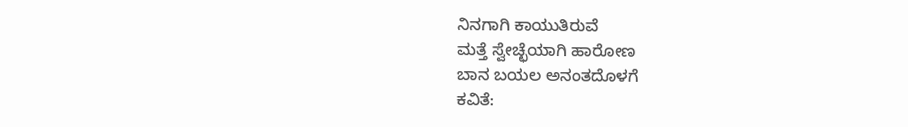ನಿನಗಾಗಿ ಕಾಯುತಿರುವೆ
ಮತ್ತೆ ಸ್ವೇಚ್ಛೆಯಾಗಿ ಹಾರೋಣ
ಬಾನ ಬಯಲ ಅನಂತದೊಳಗೆ
ಕವಿತೆ: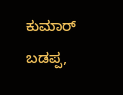ಕುಮಾರ್ ಬಡಪ್ಪ,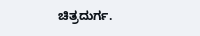ಚಿತ್ರದುರ್ಗ.